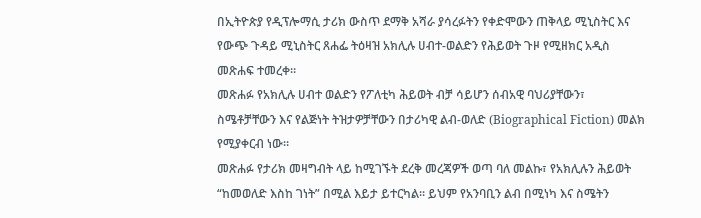በኢትዮጵያ የዲፕሎማሲ ታሪክ ውስጥ ደማቅ አሻራ ያሳረፉትን የቀድሞውን ጠቅላይ ሚኒስትር እና የውጭ ጉዳይ ሚኒስትር ጸሐፌ ትዕዛዝ አክሊሉ ሀብተ-ወልድን የሕይወት ጉዞ የሚዘክር አዲስ መጽሐፍ ተመረቀ።
መጽሐፉ የአክሊሉ ሀብተ ወልድን የፖለቲካ ሕይወት ብቻ ሳይሆን ሰብአዊ ባህሪያቸውን፣ ስሜቶቻቸውን እና የልጅነት ትዝታዎቻቸውን በታሪካዊ ልብ-ወለድ (Biographical Fiction) መልክ የሚያቀርብ ነው።
መጽሐፉ የታሪክ መዛግብት ላይ ከሚገኙት ደረቅ መረጃዎች ወጣ ባለ መልኩ፣ የአክሊሉን ሕይወት “ከመወለድ እስከ ገነት” በሚል እይታ ይተርካል። ይህም የአንባቢን ልብ በሚነካ እና ስሜትን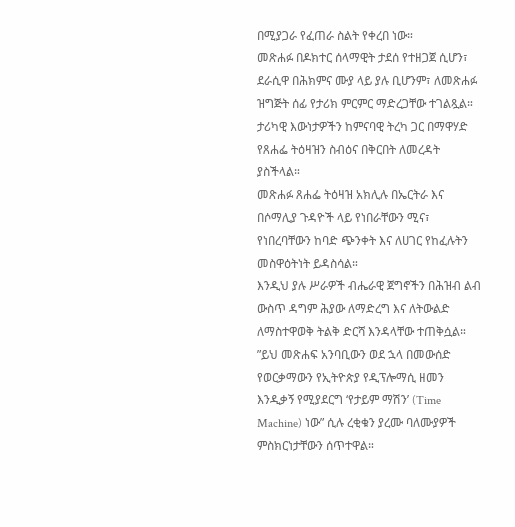በሚያጋራ የፈጠራ ስልት የቀረበ ነው።
መጽሐፉ በዶክተር ሰላማዊት ታደሰ የተዘጋጀ ሲሆን፣ ደራሲዋ በሕክምና ሙያ ላይ ያሉ ቢሆንም፣ ለመጽሐፉ ዝግጅት ሰፊ የታሪክ ምርምር ማድረጋቸው ተገልጿል። ታሪካዊ እውነታዎችን ከምናባዊ ትረካ ጋር በማዋሃድ የጸሐፌ ትዕዛዝን ስብዕና በቅርበት ለመረዳት ያስችላል።
መጽሐፉ ጸሐፌ ትዕዛዝ አክሊሉ በኤርትራ እና በሶማሊያ ጉዳዮች ላይ የነበራቸውን ሚና፣ የነበረባቸውን ከባድ ጭንቀት እና ለሀገር የከፈሉትን መስዋዕትነት ይዳስሳል።
እንዲህ ያሉ ሥራዎች ብሔራዊ ጀግኖችን በሕዝብ ልብ ውስጥ ዳግም ሕያው ለማድረግ እና ለትውልድ ለማስተዋወቅ ትልቅ ድርሻ እንዳላቸው ተጠቅሷል።
”ይህ መጽሐፍ አንባቢውን ወደ ኋላ በመውሰድ የወርቃማውን የኢትዮጵያ የዲፕሎማሲ ዘመን እንዲቃኝ የሚያደርግ ‘የታይም ማሽን’ (Time Machine) ነው” ሲሉ ረቂቁን ያረሙ ባለሙያዎች ምስክርነታቸውን ሰጥተዋል።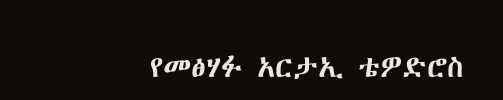የመፅሃፉ አርታኢ ቴዎድሮስ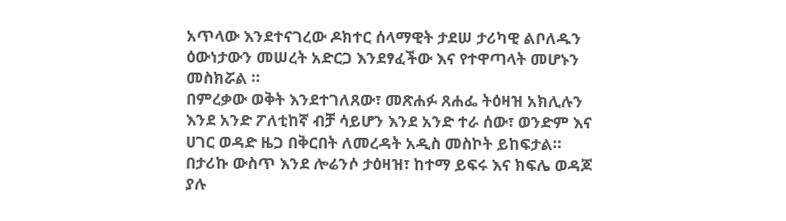አጥላው እንደተናገረው ዶክተር ሰላማዊት ታደሠ ታሪካዊ ልቦለዱን ዕውነታውን መሠረት አድርጋ እንደፃፈችው እና የተዋጣላት መሆኑን መስክሯል ።
በምረቃው ወቅት እንደተገለጸው፣ መጽሐፉ ጸሐፌ ትዕዛዝ አክሊሉን እንደ አንድ ፖለቲከኛ ብቻ ሳይሆን እንደ አንድ ተራ ሰው፣ ወንድም እና ሀገር ወዳድ ዜጋ በቅርበት ለመረዳት አዲስ መስኮት ይከፍታል። በታሪኩ ውስጥ እንደ ሎሬንሶ ታዕዛዝ፣ ከተማ ይፍሩ እና ክፍሌ ወዳጆ ያሉ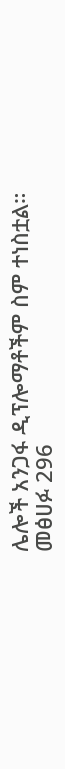ሌሎች አንጋፋ ዲፕሎማቶችም ስም ተነስቷል።
መፅሀፉ 296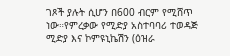ገጾች ያሉት ሲሆን በ600 ብርም የሚሸጥ ነው።የምረቃው የሚድያ አስተባባሪ ተወዳጅ ሚድያ እና ኮምዩኒኬሽን (ዕዝራ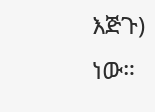እጅጉ) ነው።